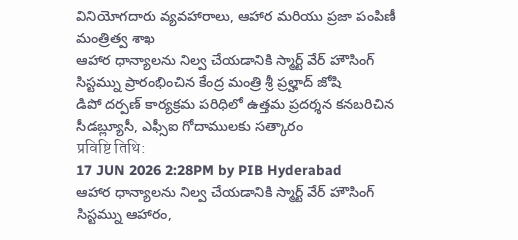వినియోగదారు వ్యవహారాలు, ఆహార మరియు ప్రజా పంపిణీ మంత్రిత్వ శాఖ
ఆహార ధాన్యాలను నిల్వ చేయడానికి స్మార్ట్ వేర్ హౌసింగ్ సిస్టమ్ను ప్రారంభించిన కేంద్ర మంత్రి శ్రీ ప్రల్హాద్ జోషి
డిపో దర్పణ్ కార్యక్రమ పరిధిలో ఉత్తమ ప్రదర్శన కనబరిచిన సీడబ్ల్యూసీ, ఎఫ్సీఐ గోదాములకు సత్కారం
प्रविष्टि तिथि:
17 JUN 2026 2:28PM by PIB Hyderabad
ఆహార ధాన్యాలను నిల్వ చేయడానికి స్మార్ట్ వేర్ హౌసింగ్ సిస్టమ్ను ఆహారం,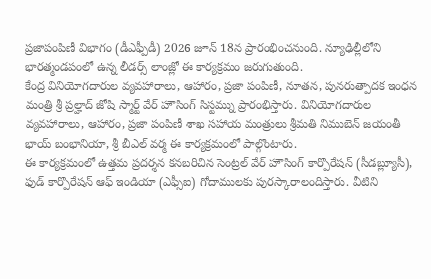ప్రజాపంపిణీ విభాగం (డీఎఫ్పీడీ) 2026 జూన్ 18న ప్రారంభించనుంది. న్యూఢిల్లీలోని భారత్మండపంలో ఉన్న లీడర్స్ లాంజ్లో ఈ కార్యక్రమం జరుగుతుంది.
కేంద్ర వినియోగదారుల వ్యవహారాలు, ఆహారం, ప్రజా పంపిణీ, నూతన, పునరుత్పాదక ఇంధన మంత్రి శ్రీ ప్రల్హాద్ జోషి స్మార్ట్ వేర్ హౌసింగ్ సిస్టమ్ను ప్రారంభిస్తారు. వినియోగదారుల వ్యవహారాలు, ఆహారం, ప్రజా పంపిణీ శాఖ సహాయ మంత్రులు శ్రీమతి నిముబెన్ జయంతీ భాయ్ బంభానియా, శ్రీ బీఎల్ వర్మ ఈ కార్యక్రమంలో పాల్గొంటారు.
ఈ కార్యక్రమంలో ఉత్తమ ప్రదర్శన కనబరిచిన సెంట్రల్ వేర్ హౌసింగ్ కార్పొరేషన్ (సీడబ్ల్యూసీ), ఫుడ్ కార్పొరేషన్ ఆఫ్ ఇండియా (ఎఫ్సీఐ) గోదాములకు పురస్కారాలందిస్తారు. వీటిని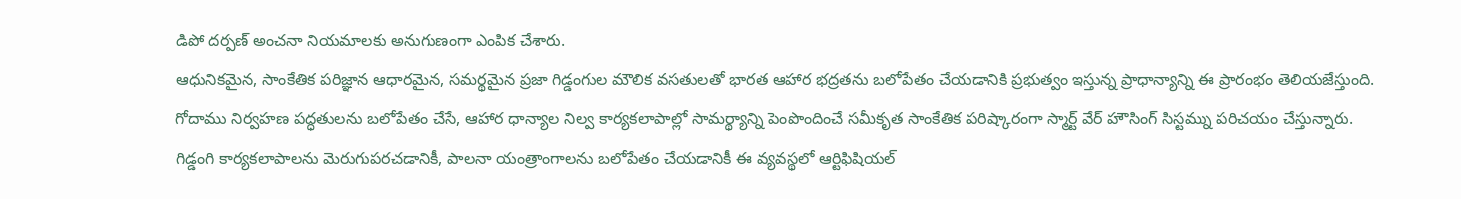డిపో దర్పణ్ అంచనా నియమాలకు అనుగుణంగా ఎంపిక చేశారు.
ఆధునికమైన, సాంకేతిక పరిజ్ఞాన ఆధారమైన, సమర్థమైన ప్రజా గిడ్డంగుల మౌలిక వసతులతో భారత ఆహార భద్రతను బలోపేతం చేయడానికి ప్రభుత్వం ఇస్తున్న ప్రాధాన్యాన్ని ఈ ప్రారంభం తెలియజేస్తుంది. గోదాము నిర్వహణ పద్ధతులను బలోపేతం చేసే, ఆహార ధాన్యాల నిల్వ కార్యకలాపాల్లో సామర్థ్యాన్ని పెంపొందించే సమీకృత సాంకేతిక పరిష్కారంగా స్మార్ట్ వేర్ హౌసింగ్ సిస్టమ్ను పరిచయం చేస్తున్నారు.
గిడ్డంగి కార్యకలాపాలను మెరుగుపరచడానికీ, పాలనా యంత్రాంగాలను బలోపేతం చేయడానికీ ఈ వ్యవస్థలో ఆర్టిఫిషియల్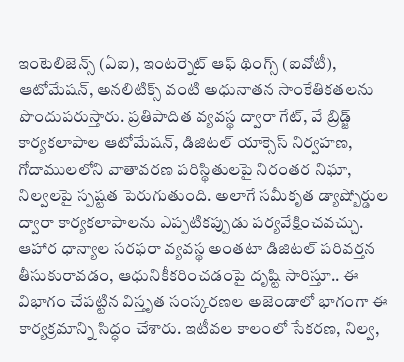ఇంటెలిజెన్స్ (ఏఐ), ఇంటర్నెట్ ఆఫ్ థింగ్స్ (ఐవోటీ), ఆటోమేషన్, అనలిటిక్స్ వంటి అధునాతన సాంకేతికతలను పొందుపరుస్తారు. ప్రతిపాదిత వ్యవస్థ ద్వారా గేట్, వే బ్రిడ్జ్ కార్యకలాపాల ఆటోమేషన్, డిజిటల్ యాక్సెస్ నిర్వహణ, గోదాములలోని వాతావరణ పరిస్థితులపై నిరంతర నిఘా, నిల్వలపై స్పష్టత పెరుగుతుంది. అలాగే సమీకృత డ్యాష్బోర్డుల ద్వారా కార్యకలాపాలను ఎప్పటికప్పుడు పర్యవేక్షించవచ్చు. ఆహార ధాన్యాల సరఫరా వ్యవస్థ అంతటా డిజిటల్ పరివర్తన తీసుకురావడం, ఆధునికీకరించడంపై దృష్టి సారిస్తూ.. ఈ విభాగం చేపట్టిన విస్తృత సంస్కరణల అజెండాలో భాగంగా ఈ కార్యక్రమాన్ని సిద్ధం చేశారు. ఇటీవల కాలంలో సేకరణ, నిల్వ,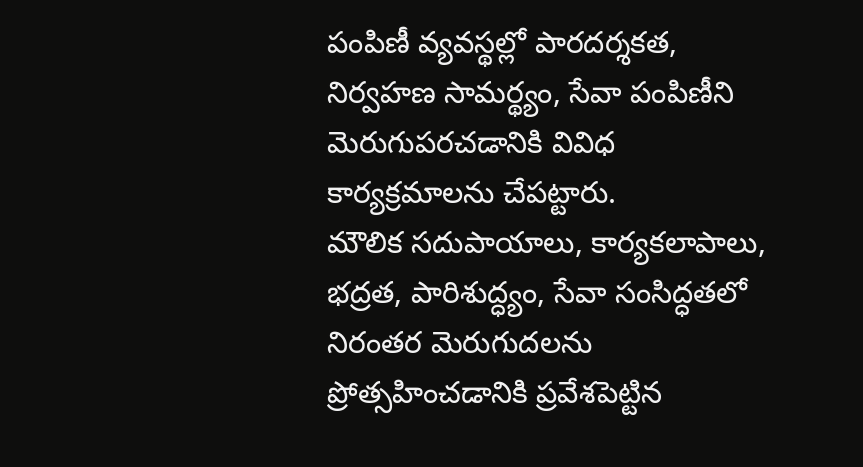పంపిణీ వ్యవస్థల్లో పారదర్శకత, నిర్వహణ సామర్థ్యం, సేవా పంపిణీని మెరుగుపరచడానికి వివిధ కార్యక్రమాలను చేపట్టారు.
మౌలిక సదుపాయాలు, కార్యకలాపాలు, భద్రత, పారిశుద్ధ్యం, సేవా సంసిద్ధతలో నిరంతర మెరుగుదలను ప్రోత్సహించడానికి ప్రవేశపెట్టిన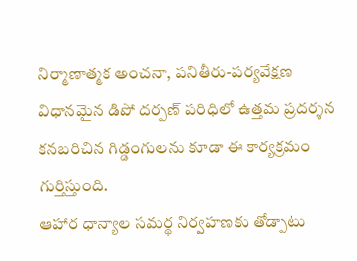నిర్మాణాత్మక అంచనా, పనితీరు-పర్యవేక్షణ విధానమైన డిపో దర్పణ్ పరిధిలో ఉత్తమ ప్రదర్శన కనబరిచిన గిడ్డంగులను కూడా ఈ కార్యక్రమం గుర్తిస్తుంది.
ఆహార ధాన్యాల సమర్థ నిర్వహణకు తోడ్పాటు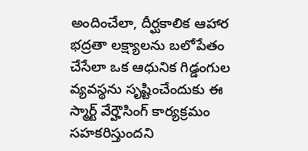అందించేలా, దీర్ఘకాలిక ఆహార భద్రతా లక్ష్యాలను బలోపేతం చేసేలా ఒక ఆధునిక గిడ్డంగుల వ్యవస్థను సృష్టించేందుకు ఈ స్మార్ట్ వేర్హౌసింగ్ కార్యక్రమం సహకరిస్తుందని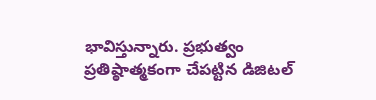భావిస్తున్నారు. ప్రభుత్వం ప్రతిష్ఠాత్మకంగా చేపట్టిన డిజిటల్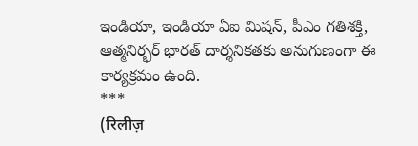ఇండియా, ఇండియా ఏఐ మిషన్, పీఎం గతిశక్తి, ఆత్మనిర్భర్ భారత్ దార్శనికతకు అనుగుణంగా ఈ కార్యక్రమం ఉంది.
***
(रिलीज़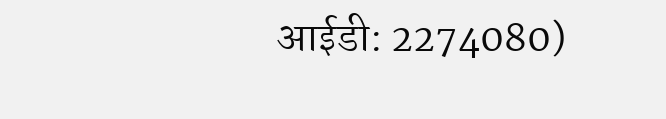आईडी: 2274080)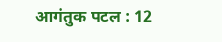आगंतुक पटल : 12